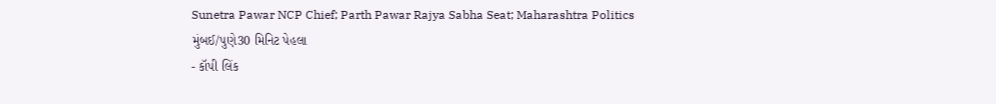Sunetra Pawar NCP Chief; Parth Pawar Rajya Sabha Seat; Maharashtra Politics
મુંબઈ/પુણે30 મિનિટ પેહલા
- કૉપી લિંક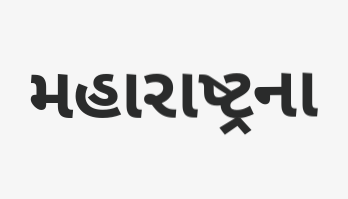મહારાષ્ટ્રના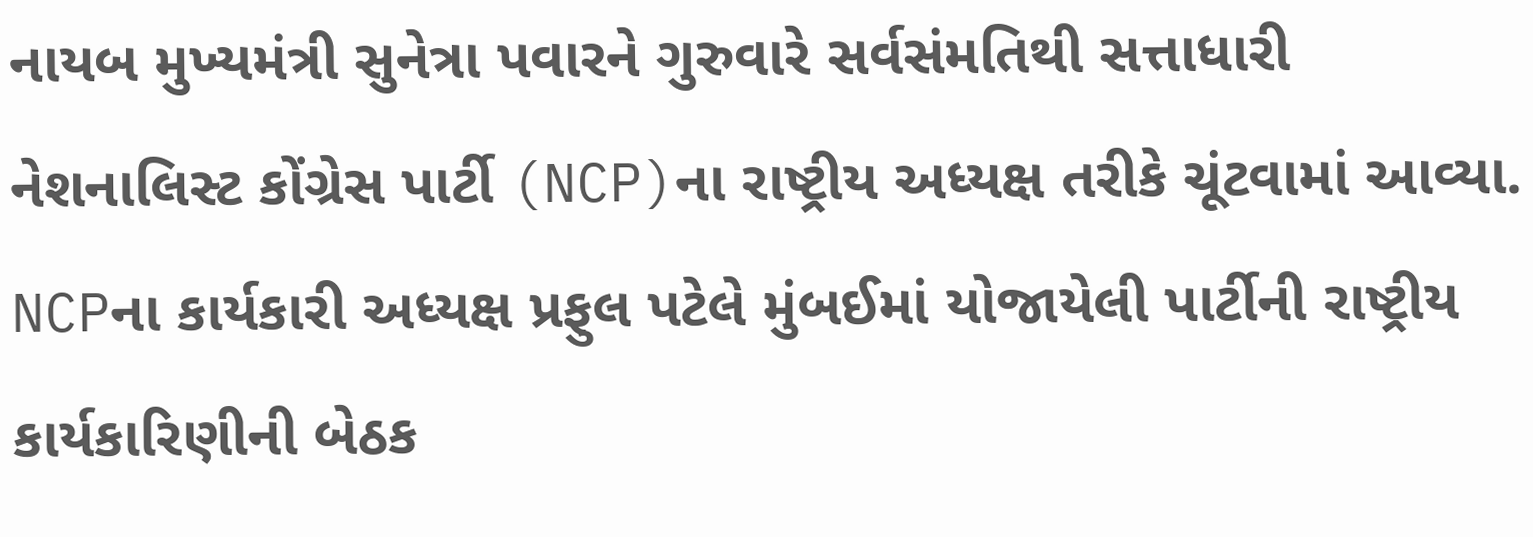નાયબ મુખ્યમંત્રી સુનેત્રા પવારને ગુરુવારે સર્વસંમતિથી સત્તાધારી નેશનાલિસ્ટ કોંગ્રેસ પાર્ટી (NCP)ના રાષ્ટ્રીય અધ્યક્ષ તરીકે ચૂંટવામાં આવ્યા. NCPના કાર્યકારી અધ્યક્ષ પ્રફુલ પટેલે મુંબઈમાં યોજાયેલી પાર્ટીની રાષ્ટ્રીય કાર્યકારિણીની બેઠક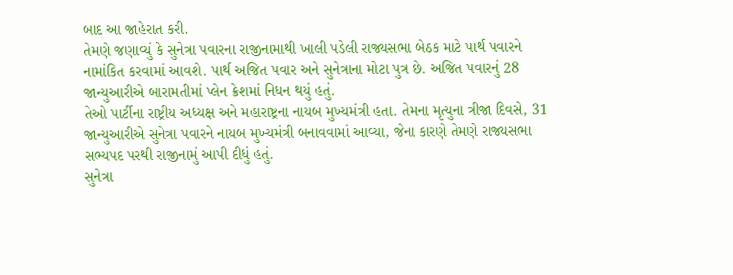બાદ આ જાહેરાત કરી.
તેમણે જણાવ્યું કે સુનેત્રા પવારના રાજીનામાથી ખાલી પડેલી રાજ્યસભા બેઠક માટે પાર્થ પવારને નામાંકિત કરવામાં આવશે. પાર્થ અજિત પવાર અને સુનેત્રાના મોટા પુત્ર છે. અજિત પવારનું 28 જાન્યુઆરીએ બારામતીમાં પ્લેન ક્રેશમાં નિધન થયું હતું.
તેઓ પાર્ટીના રાષ્ટ્રીય અધ્યક્ષ અને મહારાષ્ટ્રના નાયબ મુખ્યમંત્રી હતા. તેમના મૃત્યુના ત્રીજા દિવસે, 31 જાન્યુઆરીએ સુનેત્રા પવારને નાયબ મુખ્યમંત્રી બનાવવામાં આવ્યા, જેના કારણે તેમણે રાજ્યસભા સભ્યપદ પરથી રાજીનામું આપી દીધું હતું.
સુનેત્રા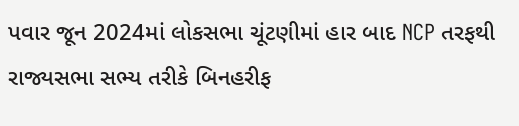પવાર જૂન 2024માં લોકસભા ચૂંટણીમાં હાર બાદ NCP તરફથી રાજ્યસભા સભ્ય તરીકે બિનહરીફ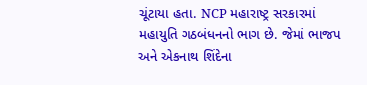ચૂંટાયા હતા. NCP મહારાષ્ટ્ર સરકારમાં મહાયુતિ ગઠબંધનનો ભાગ છે. જેમાં ભાજપ અને એકનાથ શિંદેના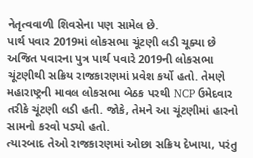નેતૃત્વવાળી શિવસેના પણ સામેલ છે.
પાર્થ પવાર 2019માં લોકસભા ચૂંટણી લડી ચૂક્યા છે
અજિત પવારના પુત્ર પાર્થ પવારે 2019ની લોકસભા ચૂંટણીથી સક્રિય રાજકારણમાં પ્રવેશ કર્યો હતો. તેમણે મહારાષ્ટ્રની માવલ લોકસભા બેઠક પરથી NCP ઉમેદવાર તરીકે ચૂંટણી લડી હતી. જોકે, તેમને આ ચૂંટણીમાં હારનો સામનો કરવો પડ્યો હતો.
ત્યારબાદ તેઓ રાજકારણમાં ઓછા સક્રિય દેખાયા, પરંતુ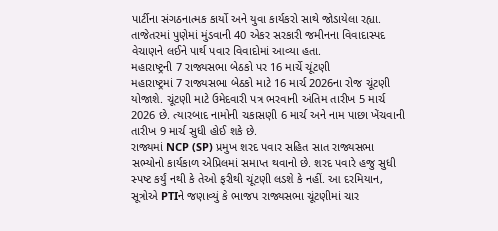પાર્ટીના સંગઠનાત્મક કાર્યો અને યુવા કાર્યકરો સાથે જોડાયેલા રહ્યા. તાજેતરમાં પુણેમાં મુંડવાની 40 એકર સરકારી જમીનના વિવાદાસ્પદ વેચાણને લઈને પાર્થ પવાર વિવાદોમાં આવ્યા હતા.
મહારાષ્ટ્રની 7 રાજ્યસભા બેઠકો પર 16 માર્ચે ચૂંટણી
મહારાષ્ટ્રમાં 7 રાજ્યસભા બેઠકો માટે 16 માર્ચ 2026ના રોજ ચૂંટણી યોજાશે. ચૂંટણી માટે ઉમેદવારી પત્ર ભરવાની અંતિમ તારીખ 5 માર્ચ 2026 છે. ત્યારબાદ નામોની ચકાસણી 6 માર્ચ અને નામ પાછા ખેંચવાની તારીખ 9 માર્ચ સુધી હોઈ શકે છે.
રાજ્યમાં NCP (SP) પ્રમુખ શરદ પવાર સહિત સાત રાજ્યસભા સભ્યોનો કાર્યકાળ એપ્રિલમાં સમાપ્ત થવાનો છે. શરદ પવારે હજુ સુધી સ્પષ્ટ કર્યું નથી કે તેઓ ફરીથી ચૂંટણી લડશે કે નહીં. આ દરમિયાન, સૂત્રોએ PTIને જણાવ્યું કે ભાજપ રાજ્યસભા ચૂંટણીમાં ચાર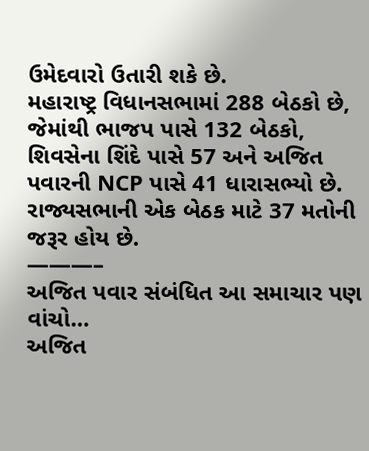ઉમેદવારો ઉતારી શકે છે.
મહારાષ્ટ્ર વિધાનસભામાં 288 બેઠકો છે, જેમાંથી ભાજપ પાસે 132 બેઠકો, શિવસેના શિંદે પાસે 57 અને અજિત પવારની NCP પાસે 41 ધારાસભ્યો છે. રાજ્યસભાની એક બેઠક માટે 37 મતોની જરૂર હોય છે.
———–
અજિત પવાર સંબંધિત આ સમાચાર પણ વાંચો…
અજિત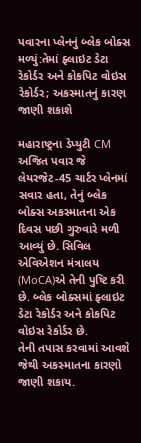પવારના પ્લેનનું બ્લેક બોક્સ મળ્યું:તેમાં ફ્લાઇટ ડેટા રેકોર્ડર અને કોકપિટ વોઇસ રેકોર્ડર; અકસ્માતનું કારણ જાણી શકાશે

મહારાષ્ટ્રના ડેપ્યુટી CM અજિત પવાર જે લેયરજેટ-45 ચાર્ટર પ્લેનમાં સવાર હતા, તેનું બ્લેક બોક્સ અકસ્માતના એક દિવસ પછી ગુરુવારે મળી આવ્યું છે. સિવિલ એવિએશન મંત્રાલય (MoCA)એ તેની પુષ્ટિ કરી છે. બ્લેક બોક્સમાં ફ્લાઇટ ડેટા રેકોર્ડર અને કોકપિટ વોઇસ રેકોર્ડર છે.
તેની તપાસ કરવામાં આવશે જેથી અકસ્માતના કારણો જાણી શકાય.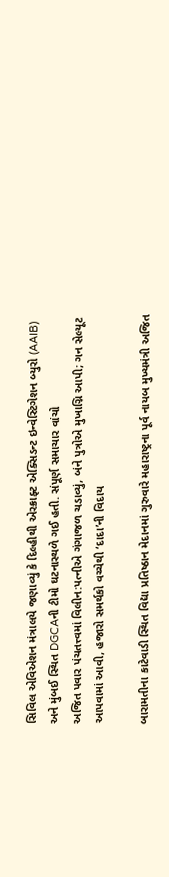સિવિલ એવિએશન મંત્રાલયે જણાવ્યું કે દિલ્હીથી એરક્રાફ્ટ એક્સિડન્ટ ઇન્વેસ્ટિગેશન બ્યુરો (AAIB) અને મુંબઈ સ્થિત DGCAની ટીમો ઘટનાસ્થળે ગઈ હતી. સંપૂર્ણ સમાચાર વાંચો
અજિત પવાર પંચતત્ત્વમાં વિલીન:પત્નીએ ગંગાજળ ચડાવ્યું, બંને પુત્રોએ મુખાગ્નિ આપી; ગન સેલ્યૂટ આપવામાં આવી, હજારો સમર્થકો વચ્ચેથી ‘દાદા’ની વિદાય

બારામતીના કાટેવાડી સ્થિત વિદ્યા પ્રતિષ્ઠાન મેદાનમાં ગુરુવારે મહારાષ્ટ્રના પૂર્વ નાયબ મુખ્યમંત્રી અજિત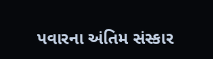પવારના અંતિમ સંસ્કાર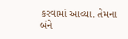કરવામાં આવ્યા. તેમના બંને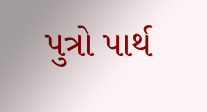પુત્રો પાર્થ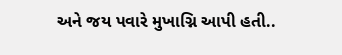અને જય પવારે મુખાગ્નિ આપી હતી..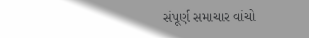સંપૂર્ણ સમાચાર વાંચો